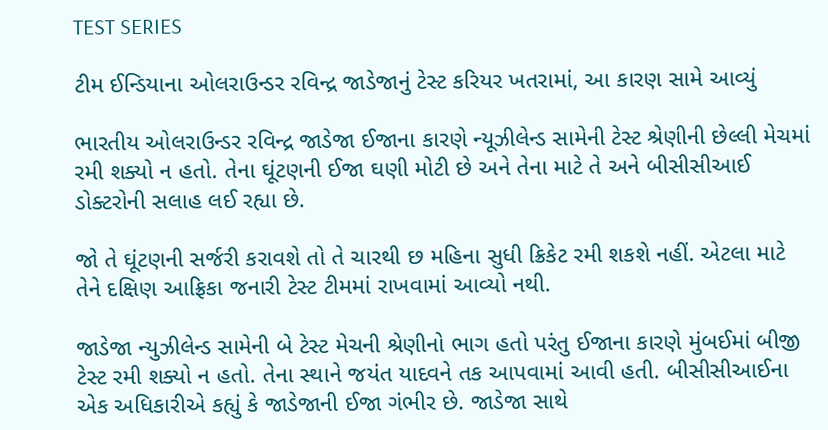TEST SERIES

ટીમ ઈન્ડિયાના ઓલરાઉન્ડર રવિન્દ્ર જાડેજાનું ટેસ્ટ કરિયર ખતરામાં, આ કારણ સામે આવ્યું

ભારતીય ઓલરાઉન્ડર રવિન્દ્ર જાડેજા ઈજાના કારણે ન્યૂઝીલેન્ડ સામેની ટેસ્ટ શ્રેણીની છેલ્લી મેચમાં રમી શક્યો ન હતો. તેના ઘૂંટણની ઈજા ઘણી મોટી છે અને તેના માટે તે અને બીસીસીઆઈ ડોક્ટરોની સલાહ લઈ રહ્યા છે.

જો તે ઘૂંટણની સર્જરી કરાવશે તો તે ચારથી છ મહિના સુધી ક્રિકેટ રમી શકશે નહીં. એટલા માટે તેને દક્ષિણ આફ્રિકા જનારી ટેસ્ટ ટીમમાં રાખવામાં આવ્યો નથી.

જાડેજા ન્યુઝીલેન્ડ સામેની બે ટેસ્ટ મેચની શ્રેણીનો ભાગ હતો પરંતુ ઈજાના કારણે મુંબઈમાં બીજી ટેસ્ટ રમી શક્યો ન હતો. તેના સ્થાને જયંત યાદવને તક આપવામાં આવી હતી. બીસીસીઆઈના એક અધિકારીએ કહ્યું કે જાડેજાની ઈજા ગંભીર છે. જાડેજા સાથે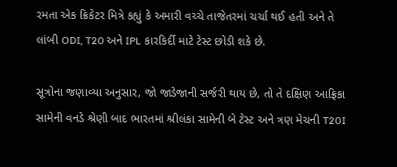રમતા એક ક્રિકેટર મિત્રે કહ્યું કે અમારી વચ્ચે તાજેતરમાં ચર્ચા થઈ હતી અને તે લાંબી ODI, T20 અને IPL કારકિર્દી માટે ટેસ્ટ છોડી શકે છે.

સૂત્રોના જણાવ્યા અનુસાર, જો જાડેજાની સર્જરી થાય છે, તો તે દક્ષિણ આફ્રિકા સામેની વનડે શ્રેણી બાદ ભારતમાં શ્રીલંકા સામેની બે ટેસ્ટ અને ત્રણ મેચની T20I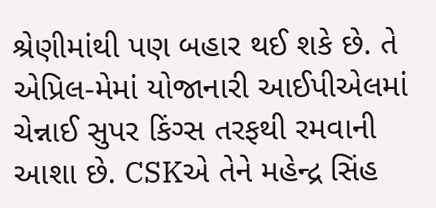શ્રેણીમાંથી પણ બહાર થઈ શકે છે. તે એપ્રિલ-મેમાં યોજાનારી આઈપીએલમાં ચેન્નાઈ સુપર કિંગ્સ તરફથી રમવાની આશા છે. CSKએ તેને મહેન્દ્ર સિંહ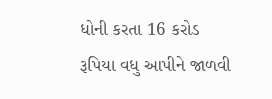ધોની કરતા 16 કરોડ રૂપિયા વધુ આપીને જાળવી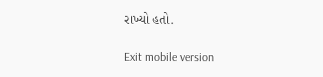રાખ્યો હતો.

Exit mobile version